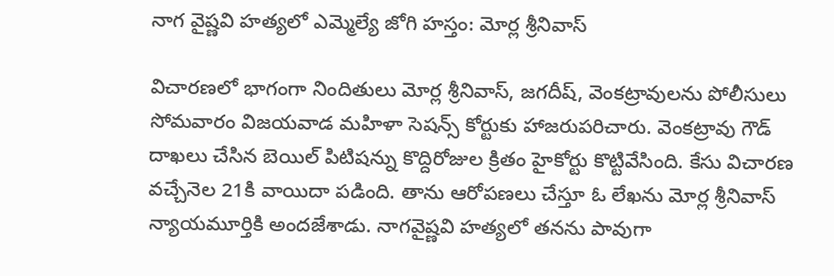నాగ వైష్ణవి హత్యలో ఎమ్మెల్యే జోగి హస్తం: మోర్ల శ్రీనివాస్

విచారణలో భాగంగా నిందితులు మోర్ల శ్రీనివాస్, జగదీష్, వెంకట్రావులను పోలీసులు సోమవారం విజయవాడ మహిళా సెషన్స్ కోర్టుకు హాజరుపరిచారు. వెంకట్రావు గౌడ్ దాఖలు చేసిన బెయిల్ పిటిషన్ను కొద్దిరోజుల క్రితం హైకోర్టు కొట్టివేసింది. కేసు విచారణ వచ్చేనెల 21కి వాయిదా పడింది. తాను ఆరోపణలు చేస్తూ ఓ లేఖను మోర్ల శ్రీనివాస్ న్యాయమూర్తికి అందజేశాడు. నాగవైష్ణవి హత్యలో తనను పావుగా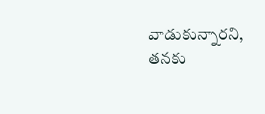వాడుకున్నారని, తనకు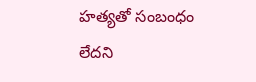హత్యతో సంబంధం లేదని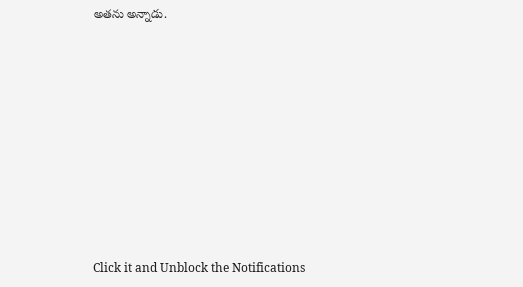అతను అన్నాడు.












Click it and Unblock the Notifications